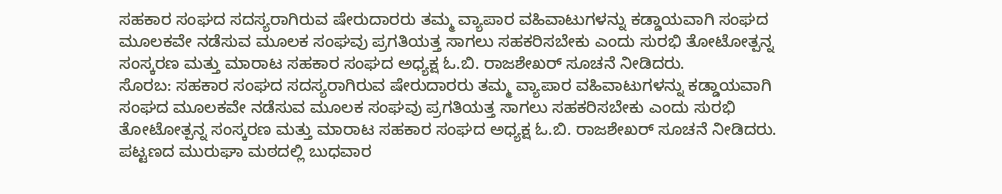ಸಹಕಾರ ಸಂಘದ ಸದಸ್ಯರಾಗಿರುವ ಷೇರುದಾರರು ತಮ್ಮ ವ್ಯಾಪಾರ ವಹಿವಾಟುಗಳನ್ನು ಕಡ್ಡಾಯವಾಗಿ ಸಂಘದ ಮೂಲಕವೇ ನಡೆಸುವ ಮೂಲಕ ಸಂಘವು ಪ್ರಗತಿಯತ್ತ ಸಾಗಲು ಸಹಕರಿಸಬೇಕು ಎಂದು ಸುರಭಿ ತೋಟೋತ್ಪನ್ನ ಸಂಸ್ಕರಣ ಮತ್ತು ಮಾರಾಟ ಸಹಕಾರ ಸಂಘದ ಅಧ್ಯಕ್ಷ ಓ.ಬಿ. ರಾಜಶೇಖರ್ ಸೂಚನೆ ನೀಡಿದರು.
ಸೊರಬ: ಸಹಕಾರ ಸಂಘದ ಸದಸ್ಯರಾಗಿರುವ ಷೇರುದಾರರು ತಮ್ಮ ವ್ಯಾಪಾರ ವಹಿವಾಟುಗಳನ್ನು ಕಡ್ಡಾಯವಾಗಿ ಸಂಘದ ಮೂಲಕವೇ ನಡೆಸುವ ಮೂಲಕ ಸಂಘವು ಪ್ರಗತಿಯತ್ತ ಸಾಗಲು ಸಹಕರಿಸಬೇಕು ಎಂದು ಸುರಭಿ ತೋಟೋತ್ಪನ್ನ ಸಂಸ್ಕರಣ ಮತ್ತು ಮಾರಾಟ ಸಹಕಾರ ಸಂಘದ ಅಧ್ಯಕ್ಷ ಓ.ಬಿ. ರಾಜಶೇಖರ್ ಸೂಚನೆ ನೀಡಿದರು.
ಪಟ್ಟಣದ ಮುರುಘಾ ಮಠದಲ್ಲಿ ಬುಧವಾರ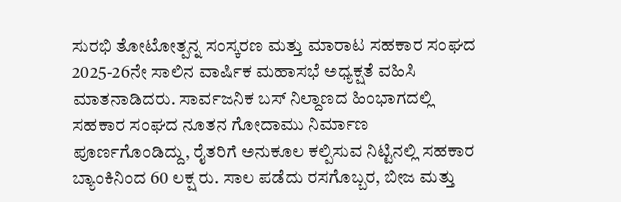ಸುರಭಿ ತೋಟೋತ್ಪನ್ನ ಸಂಸ್ಕರಣ ಮತ್ತು ಮಾರಾಟ ಸಹಕಾರ ಸಂಘದ 2025-26ನೇ ಸಾಲಿನ ವಾರ್ಷಿಕ ಮಹಾಸಭೆ ಅಧ್ಯಕ್ಷತೆ ವಹಿಸಿ ಮಾತನಾಡಿದರು. ಸಾರ್ವಜನಿಕ ಬಸ್ ನಿಲ್ದಾಣದ ಹಿಂಭಾಗದಲ್ಲಿ ಸಹಕಾರ ಸಂಘದ ನೂತನ ಗೋದಾಮು ನಿರ್ಮಾಣ ಪೂರ್ಣಗೊಂಡಿದ್ದು, ರೈತರಿಗೆ ಅನುಕೂಲ ಕಲ್ಪಿಸುವ ನಿಟ್ಟಿನಲ್ಲಿ ಸಹಕಾರ ಬ್ಯಾಂಕಿನಿಂದ 60 ಲಕ್ಷ ರು. ಸಾಲ ಪಡೆದು ರಸಗೊಬ್ಬರ, ಬೀಜ ಮತ್ತು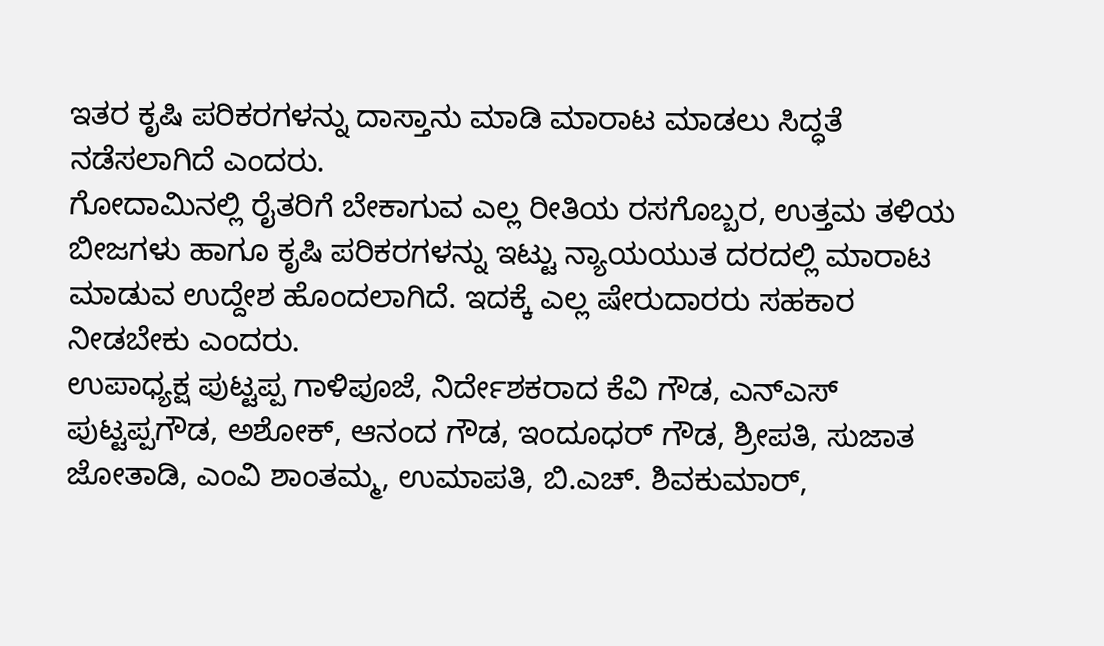ಇತರ ಕೃಷಿ ಪರಿಕರಗಳನ್ನು ದಾಸ್ತಾನು ಮಾಡಿ ಮಾರಾಟ ಮಾಡಲು ಸಿದ್ಧತೆ ನಡೆಸಲಾಗಿದೆ ಎಂದರು.
ಗೋದಾಮಿನಲ್ಲಿ ರೈತರಿಗೆ ಬೇಕಾಗುವ ಎಲ್ಲ ರೀತಿಯ ರಸಗೊಬ್ಬರ, ಉತ್ತಮ ತಳಿಯ ಬೀಜಗಳು ಹಾಗೂ ಕೃಷಿ ಪರಿಕರಗಳನ್ನು ಇಟ್ಟು ನ್ಯಾಯಯುತ ದರದಲ್ಲಿ ಮಾರಾಟ ಮಾಡುವ ಉದ್ದೇಶ ಹೊಂದಲಾಗಿದೆ. ಇದಕ್ಕೆ ಎಲ್ಲ ಷೇರುದಾರರು ಸಹಕಾರ ನೀಡಬೇಕು ಎಂದರು.
ಉಪಾಧ್ಯಕ್ಷ ಪುಟ್ಟಪ್ಪ ಗಾಳಿಪೂಜೆ, ನಿರ್ದೇಶಕರಾದ ಕೆವಿ ಗೌಡ, ಎನ್ಎಸ್ ಪುಟ್ಟಪ್ಪಗೌಡ, ಅಶೋಕ್, ಆನಂದ ಗೌಡ, ಇಂದೂಧರ್ ಗೌಡ, ಶ್ರೀಪತಿ, ಸುಜಾತ ಜೋತಾಡಿ, ಎಂವಿ ಶಾಂತಮ್ಮ, ಉಮಾಪತಿ, ಬಿ.ಎಚ್. ಶಿವಕುಮಾರ್,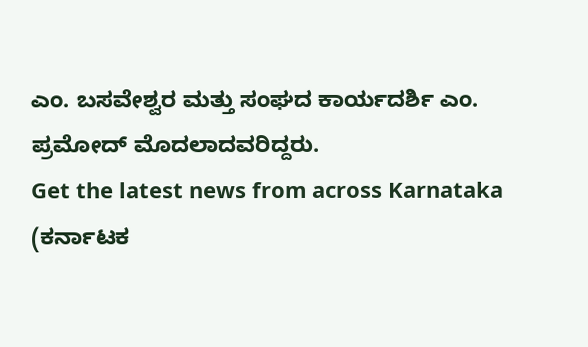ಎಂ. ಬಸವೇಶ್ವರ ಮತ್ತು ಸಂಘದ ಕಾರ್ಯದರ್ಶಿ ಎಂ. ಪ್ರಮೋದ್ ಮೊದಲಾದವರಿದ್ದರು.
Get the latest news from across Karnataka (ಕರ್ನಾಟಕ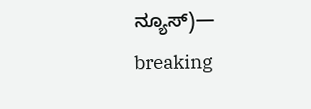ನ್ಯೂಸ್)— breaking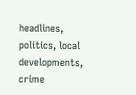headlines, politics, local developments, crime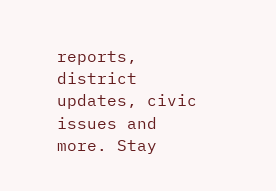reports, district updates, civic issues and more. Stay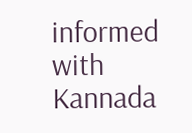informed with Kannada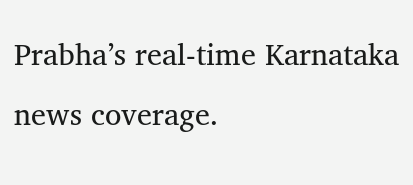Prabha’s real‑time Karnataka news coverage.